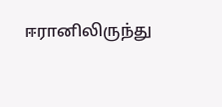ஈரானிலிருந்து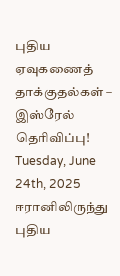புதிய ஏவுகணைத் தாக்குதல்கள் – இஸ்ரேல் தெரிவிப்பு!
Tuesday, June 24th, 2025
ஈரானிலிருந்து புதிய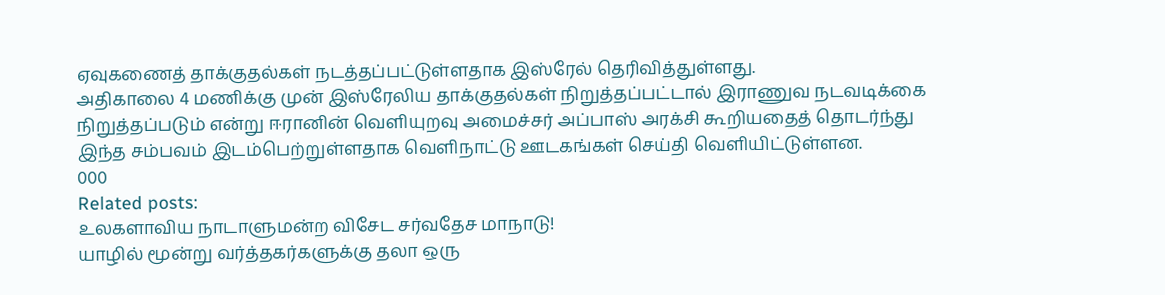ஏவுகணைத் தாக்குதல்கள் நடத்தப்பட்டுள்ளதாக இஸ்ரேல் தெரிவித்துள்ளது.
அதிகாலை 4 மணிக்கு முன் இஸ்ரேலிய தாக்குதல்கள் நிறுத்தப்பட்டால் இராணுவ நடவடிக்கை நிறுத்தப்படும் என்று ஈரானின் வெளியுறவு அமைச்சர் அப்பாஸ் அரக்சி கூறியதைத் தொடர்ந்து இந்த சம்பவம் இடம்பெற்றுள்ளதாக வெளிநாட்டு ஊடகங்கள் செய்தி வெளியிட்டுள்ளன.
000
Related posts:
உலகளாவிய நாடாளுமன்ற விசேட சர்வதேச மாநாடு!
யாழில் மூன்று வர்த்தகர்களுக்கு தலா ஒரு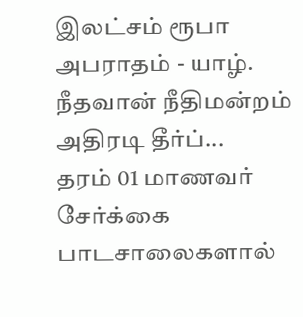இலட்சம் ரூபா அபராதம் - யாழ். நீதவான் நீதிமன்றம் அதிரடி தீர்ப்...
தரம் 01 மாணவர் சேர்க்கை பாடசாலைகளால்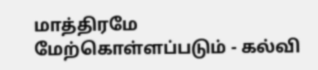மாத்திரமே மேற்கொள்ளப்படும் - கல்வி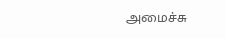அமைச்சு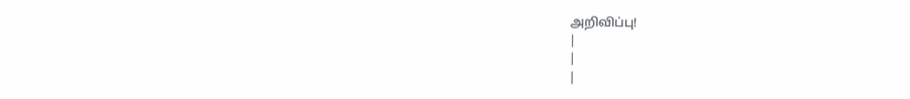அறிவிப்பு!
|
|
|